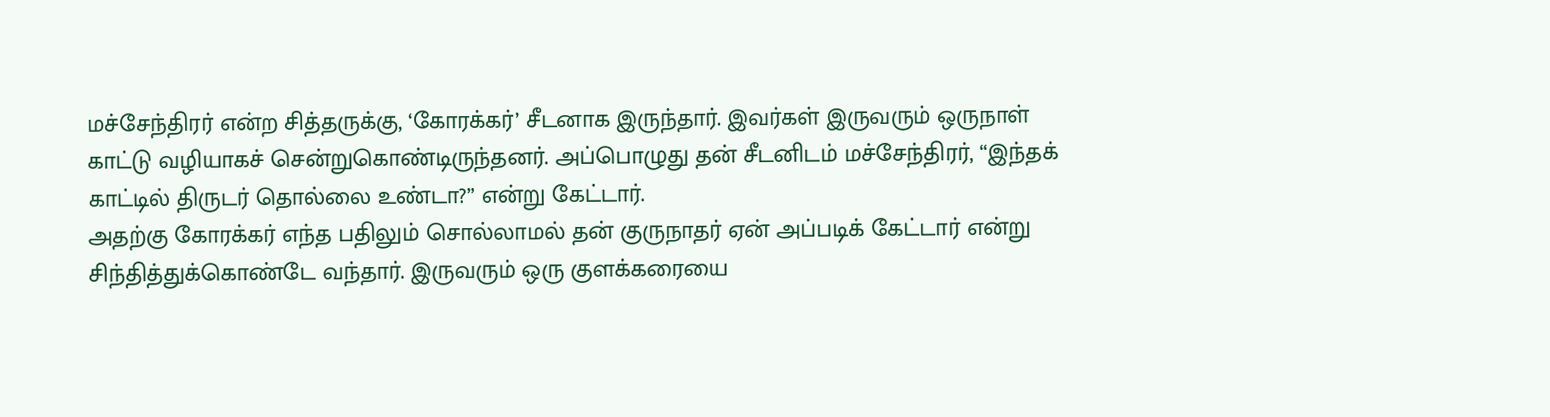மச்சேந்திரர் என்ற சித்தருக்கு, ‘கோரக்கர்’ சீடனாக இருந்தார். இவர்கள் இருவரும் ஒருநாள் காட்டு வழியாகச் சென்றுகொண்டிருந்தனர். அப்பொழுது தன் சீடனிடம் மச்சேந்திரர், “இந்தக் காட்டில் திருடர் தொல்லை உண்டா?” என்று கேட்டார்.
அதற்கு கோரக்கர் எந்த பதிலும் சொல்லாமல் தன் குருநாதர் ஏன் அப்படிக் கேட்டார் என்று சிந்தித்துக்கொண்டே வந்தார். இருவரும் ஒரு குளக்கரையை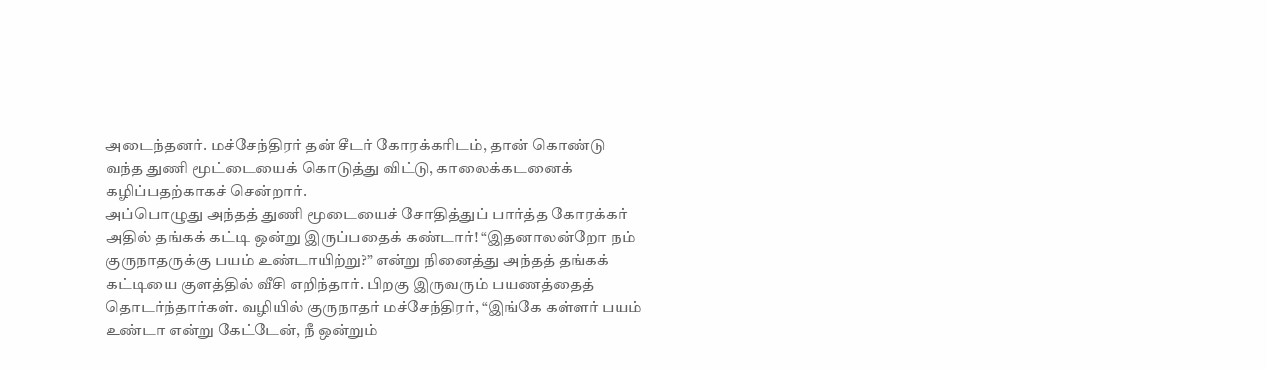அடைந்தனர். மச்சேந்திரர் தன் சீடர் கோரக்கரிடம், தான் கொண்டு வந்த துணி மூட்டையைக் கொடுத்து விட்டு, காலைக்கடனைக் கழிப்பதற்காகச் சென்றார்.
அப்பொழுது அந்தத் துணி மூடையைச் சோதித்துப் பார்த்த கோரக்கர் அதில் தங்கக் கட்டி ஒன்று இருப்பதைக் கண்டார்! “இதனாலன்றோ நம் குருநாதருக்கு பயம் உண்டாயிற்று?” என்று நினைத்து அந்தத் தங்கக் கட்டியை குளத்தில் வீசி எறிந்தார். பிறகு இருவரும் பயணத்தைத் தொடர்ந்தார்கள். வழியில் குருநாதர் மச்சேந்திரர், “இங்கே கள்ளர் பயம் உண்டா என்று கேட்டேன், நீ ஒன்றும்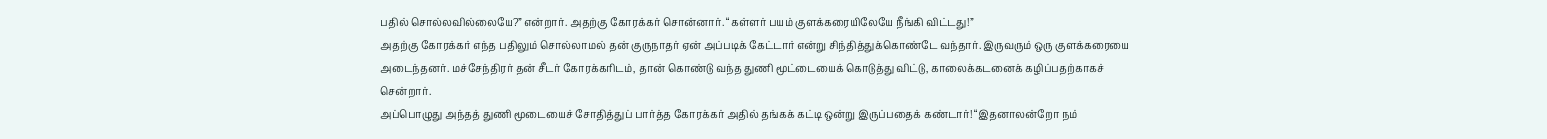பதில் சொல்லவில்லையே?” என்றார். அதற்கு கோரக்கர் சொன்னார். “கள்ளர் பயம் குளக்கரையிலேயே நீங்கி விட்டது!”
அதற்கு கோரக்கர் எந்த பதிலும் சொல்லாமல் தன் குருநாதர் ஏன் அப்படிக் கேட்டார் என்று சிந்தித்துக்கொண்டே வந்தார். இருவரும் ஒரு குளக்கரையை அடைந்தனர். மச்சேந்திரர் தன் சீடர் கோரக்கரிடம், தான் கொண்டு வந்த துணி மூட்டையைக் கொடுத்து விட்டு, காலைக்கடனைக் கழிப்பதற்காகச் சென்றார்.
அப்பொழுது அந்தத் துணி மூடையைச் சோதித்துப் பார்த்த கோரக்கர் அதில் தங்கக் கட்டி ஒன்று இருப்பதைக் கண்டார்! “இதனாலன்றோ நம்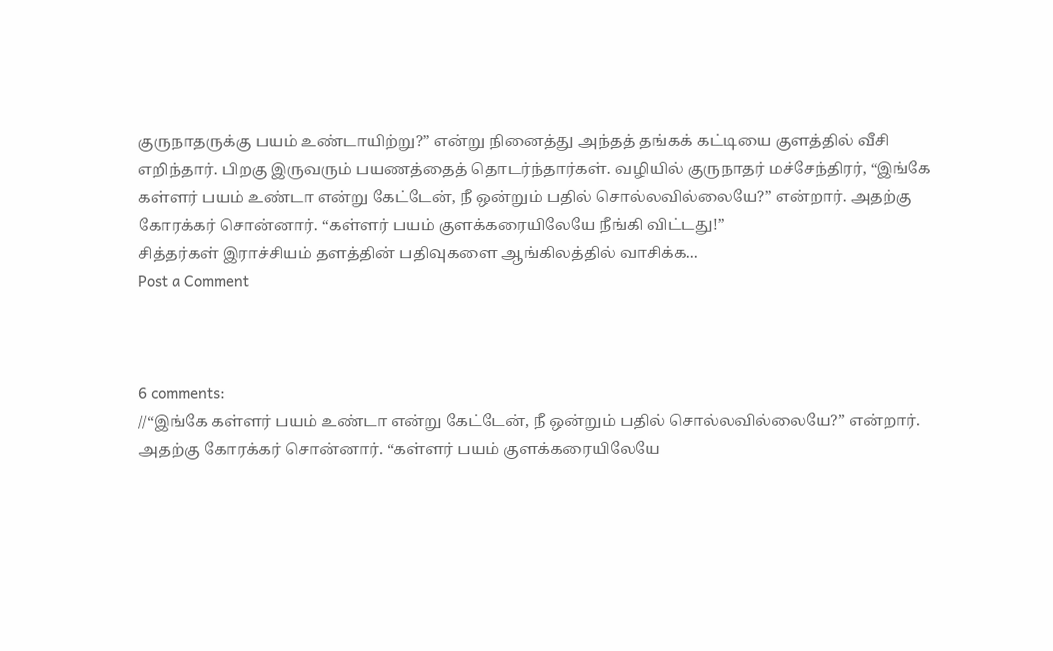குருநாதருக்கு பயம் உண்டாயிற்று?” என்று நினைத்து அந்தத் தங்கக் கட்டியை குளத்தில் வீசி எறிந்தார். பிறகு இருவரும் பயணத்தைத் தொடர்ந்தார்கள். வழியில் குருநாதர் மச்சேந்திரர், “இங்கே கள்ளர் பயம் உண்டா என்று கேட்டேன், நீ ஒன்றும் பதில் சொல்லவில்லையே?” என்றார். அதற்கு கோரக்கர் சொன்னார். “கள்ளர் பயம் குளக்கரையிலேயே நீங்கி விட்டது!”
சித்தர்கள் இராச்சியம் தளத்தின் பதிவுகளை ஆங்கிலத்தில் வாசிக்க...
Post a Comment



6 comments:
//“இங்கே கள்ளர் பயம் உண்டா என்று கேட்டேன், நீ ஒன்றும் பதில் சொல்லவில்லையே?” என்றார். அதற்கு கோரக்கர் சொன்னார். “கள்ளர் பயம் குளக்கரையிலேயே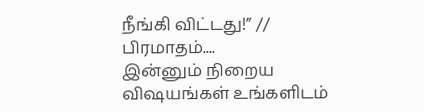நீங்கி விட்டது!” //
பிரமாதம்....
இன்னும் நிறைய விஷயங்கள் உங்களிடம்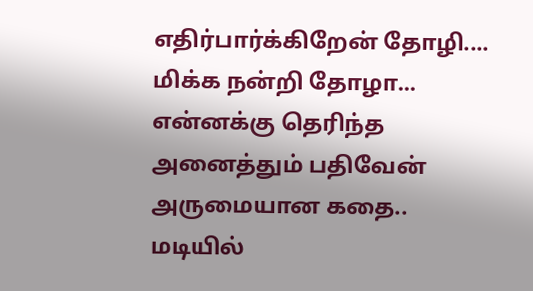எதிர்பார்க்கிறேன் தோழி....
மிக்க நன்றி தோழா... என்னக்கு தெரிந்த அனைத்தும் பதிவேன்
அருமையான கதை.. மடியில்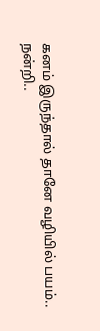கனம் இருந்தால் தானே வழியில் பயம்..
நன்றி..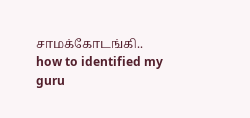சாமக்கோடங்கி..
how to identified my guru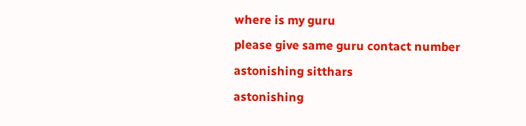where is my guru
please give same guru contact number
astonishing sitthars
astonishing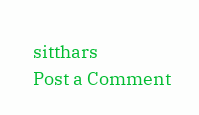sitthars
Post a Comment